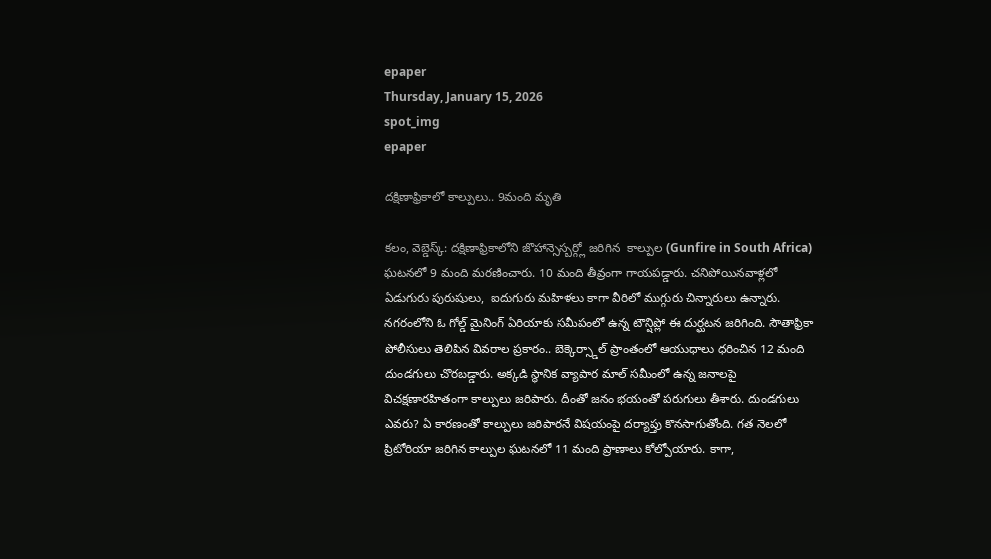epaper
Thursday, January 15, 2026
spot_img
epaper

దక్షిణాఫ్రికాలో కాల్పులు.. 9మంది మృతి

కలం, వెబ్డెస్క్: దక్షిణాఫ్రికాలోని జొహాన్సెస్బర్గ్లో జరిగిన  కాల్పుల (Gunfire in South Africa) ఘటనలో 9 మంది మరణించారు. 10 మంది తీవ్రంగా గాయపడ్డారు. చనిపోయినవాళ్లలో ఏడుగురు పురుషులు,  ఐదుగురు మహిళలు కాగా వీరిలో ముగ్గురు చిన్నారులు ఉన్నారు. నగరంలోని ఓ గోల్డ్ మైనింగ్ ఏరియాకు సమీపంలో ఉన్న టౌన్షిప్లో ఈ దుర్ఘటన జరిగింది. సౌతాఫ్రికా పోలీసులు తెలిపిన వివరాల ప్రకారం.. బెక్కెర్స్డాల్ ప్రాంతంలో ఆయుధాలు ధరించిన 12 మంది దుండగులు చొరబడ్డారు. అక్కడి స్థానిక వ్యాపార మాల్ సమీంలో ఉన్న జనాలపై విచక్షణారహితంగా కాల్పులు జరిపారు. దీంతో జనం భయంతో పరుగులు తీశారు. దుండగులు ఎవరు? ఏ కారణంతో కాల్పులు జరిపారనే విషయంపై దర్యాప్తు కొనసాగుతోంది. గత నెలలో ప్రిటోరియా జరిగిన కాల్పుల ఘటనలో 11 మంది ప్రాణాలు కోల్పోయారు. కాగా,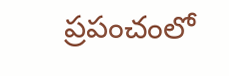ప్రపంచంలో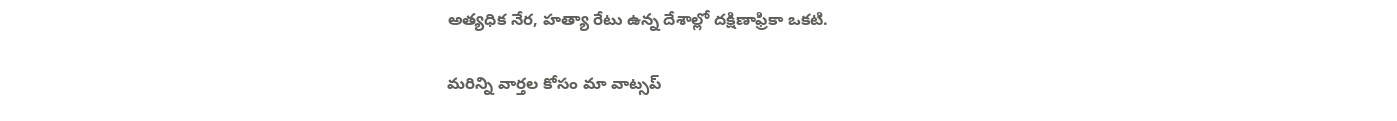అత్యధిక నేర, హత్యా రేటు ఉన్న దేశాల్లో దక్షిణాఫ్రికా ఒకటి.

మ‌రిన్ని వార్త‌ల కోసం మా వాట్స‌ప్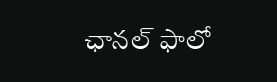ఛాన‌ల్ ఫాలో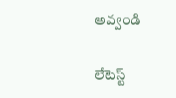అవ్వండి

లేటెస్ట్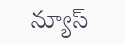న్యూస్‌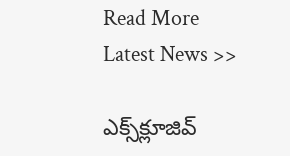Read More Latest News >>

ఎక్స్‌క్లూజివ్‌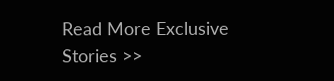Read More Exclusive Stories >>